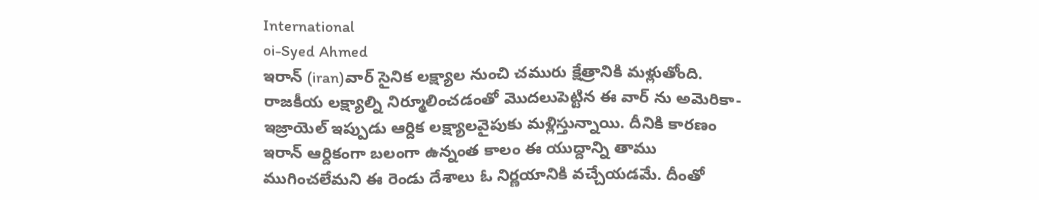International
oi-Syed Ahmed
ఇరాన్ (iran)వార్ సైనిక లక్ష్యాల నుంచి చమురు క్షేత్రానికి మళ్లుతోంది. రాజకీయ లక్ష్యాల్ని నిర్మూలించడంతో మొదలుపెట్టిన ఈ వార్ ను అమెరికా-ఇజ్రాయెల్ ఇప్పుడు ఆర్దిక లక్ష్యాలవైపుకు మళ్లిస్తున్నాయి. దీనికి కారణం ఇరాన్ ఆర్దికంగా బలంగా ఉన్నంత కాలం ఈ యుద్దాన్ని తాము ముగించలేమని ఈ రెండు దేశాలు ఓ నిర్ణయానికి వచ్చేయడమే. దీంతో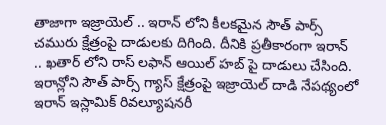తాజాగా ఇజ్రాయెల్ .. ఇరాన్ లోని కీలకమైన సౌత్ పార్స్ చమురు క్షేత్రంపై దాడులకు దిగింది. దీనికి ప్రతీకారంగా ఇరాన్ .. ఖతార్ లోని రాస్ లఫాన్ ఆయిల్ హబ్ పై దాడులు చేసింది.
ఇరాన్లోని సౌత్ పార్స్ గ్యాస్ క్షేత్రంపై ఇజ్రాయెల్ దాడి నేపథ్యంలో ఇరాన్ ఇస్లామిక్ రివల్యూషనరీ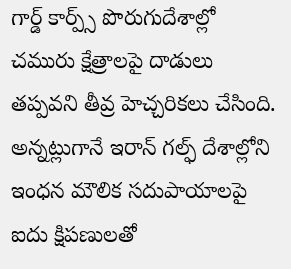గార్డ్ కార్ప్స్ పొరుగుదేశాల్లో చమురు క్షేత్రాలపై దాడులు తప్పవని తీవ్ర హెచ్చరికలు చేసింది. అన్నట్లుగానే ఇరాన్ గల్ఫ్ దేశాల్లోని ఇంధన మౌలిక సదుపాయాలపై ఐదు క్షిపణులతో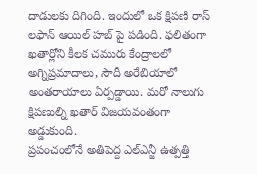దాడులకు దిగింది. ఇందులో ఒక క్షిపణి రాస్ లఫాన్ ఆయిల్ హబ్ పై పడింది. ఫలితంగా ఖతార్లోని కీలక చమురు కేంద్రాలలో అగ్నిప్రమాదాలు, సౌదీ అరేబియాలో అంతరాయాలు ఏర్పడ్డాయి. మరో నాలుగు క్షిపణుల్ని ఖతార్ విజయవంతంగా అడ్డుకుంది.
ప్రపంచంలోనే అతిపెద్ద ఎల్ఎన్జీ ఉత్పత్తి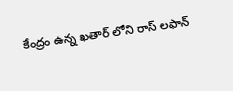కేంద్రం ఉన్న ఖతార్ లోని రాస్ లఫాన్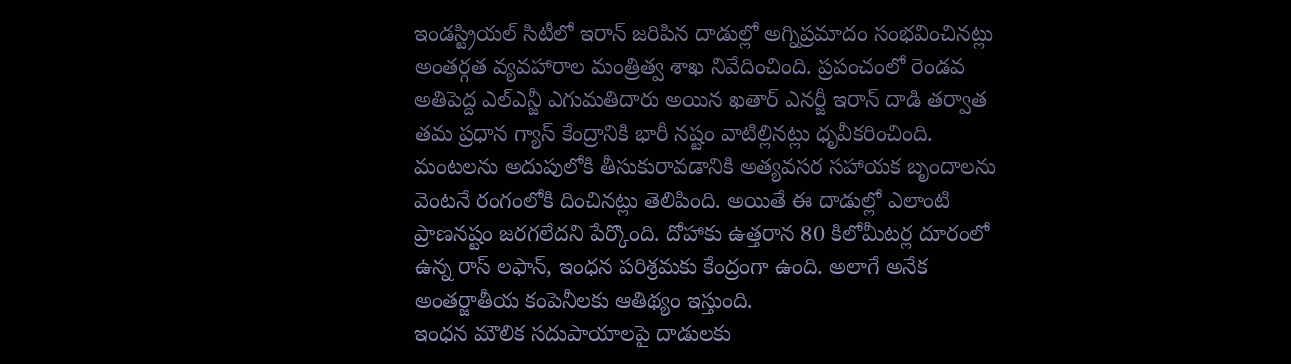ఇండస్ట్రియల్ సిటీలో ఇరాన్ జరిపిన దాడుల్లో అగ్నిప్రమాదం సంభవించినట్లు అంతర్గత వ్యవహారాల మంత్రిత్వ శాఖ నివేదించింది. ప్రపంచంలో రెండవ అతిపెద్ద ఎల్ఎన్జీ ఎగుమతిదారు అయిన ఖతార్ ఎనర్జీ ఇరాన్ దాడి తర్వాత తమ ప్రధాన గ్యాస్ కేంద్రానికి భారీ నష్టం వాటిల్లినట్లు ధృవీకరించింది.
మంటలను అదుపులోకి తీసుకురావడానికి అత్యవసర సహాయక బృందాలను వెంటనే రంగంలోకి దించినట్లు తెలిపింది. అయితే ఈ దాడుల్లో ఎలాంటి ప్రాణనష్టం జరగలేదని పేర్కొంది. దోహాకు ఉత్తరాన 80 కిలోమీటర్ల దూరంలో ఉన్న రాస్ లఫాన్, ఇంధన పరిశ్రమకు కేంద్రంగా ఉంది. అలాగే అనేక అంతర్జాతీయ కంపెనీలకు ఆతిథ్యం ఇస్తుంది.
ఇంధన మౌలిక సదుపాయాలపై దాడులకు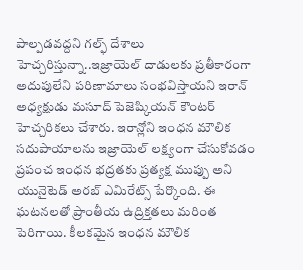పాల్పడవద్దని గల్ఫ్ దేశాలు హెచ్చరిస్తున్నా..ఇజ్రాయెల్ దాడులకు ప్రతీకారంగా అదుపులేని పరిణామాలు సంభవిస్తాయని ఇరాన్ అధ్యక్షుడు మసూద్ పెజెష్కియన్ కౌంటర్ హెచ్చరికలు చేశారు. ఇరాన్లోని ఇంధన మౌలిక సదుపాయాలను ఇజ్రాయెల్ లక్ష్యంగా చేసుకోవడం ప్రపంచ ఇంధన భద్రతకు ప్రత్యక్ష ముప్పు అని యునైటెడ్ అరబ్ ఎమిరేట్స్ పేర్కొంది. ఈ ఘటనలతో ప్రాంతీయ ఉద్రిక్తతలు మరింత పెరిగాయి. కీలకమైన ఇంధన మౌలిక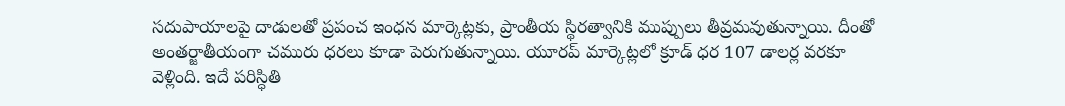సదుపాయాలపై దాడులతో ప్రపంచ ఇంధన మార్కెట్లకు, ప్రాంతీయ స్థిరత్వానికి ముప్పులు తీవ్రమవుతున్నాయి. దీంతో అంతర్జాతీయంగా చమురు ధరలు కూడా పెరుగుతున్నాయి. యూరప్ మార్కెట్లలో క్రూడ్ ధర 107 డాలర్ల వరకూ వెళ్లింది. ఇదే పరిస్ధితి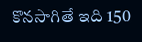కొనసాగితే ఇది 150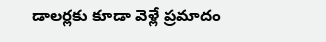డాలర్లకు కూడా వెళ్లే ప్రమాదం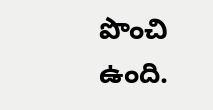పొంచి ఉంది.